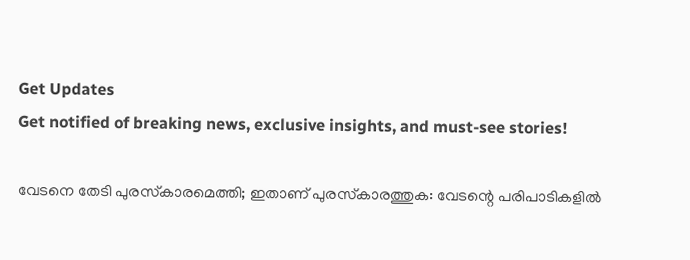Get Updates
Get notified of breaking news, exclusive insights, and must-see stories!

വേടനെ തേടി പുരസ്‌കാരമെത്തി; ഇതാണ് പുരസ്‌കാരത്തുക: വേടന്റെ പരിപാടികളില്‍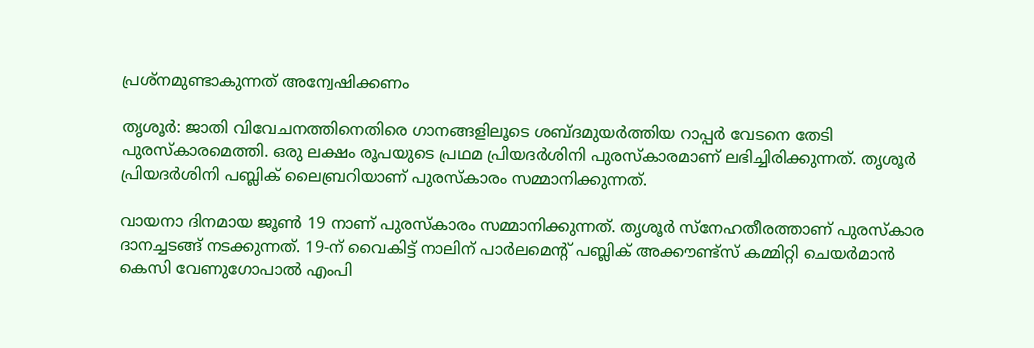പ്രശ്‌നമുണ്ടാകുന്നത് അന്വേഷിക്കണം

തൃശൂര്‍: ജാതി വിവേചനത്തിനെതിരെ ഗാനങ്ങളിലൂടെ ശബ്ദമുയര്‍ത്തിയ റാപ്പര്‍ വേടനെ തേടി പുരസ്‌കാരമെത്തി. ഒരു ലക്ഷം രൂപയുടെ പ്രഥമ പ്രിയദര്‍ശിനി പുരസ്‌കാരമാണ് ലഭിച്ചിരിക്കുന്നത്. തൃശൂര്‍ പ്രിയദര്‍ശിനി പബ്ലിക് ലൈബ്രറിയാണ് പുരസ്‌കാരം സമ്മാനിക്കുന്നത്.

വായനാ ദിനമായ ജൂണ്‍ 19 നാണ് പുരസ്‌കാരം സമ്മാനിക്കുന്നത്. തൃശൂര്‍ സ്‌നേഹതീരത്താണ് പുരസ്‌കാര ദാനച്ചടങ്ങ് നടക്കുന്നത്. 19-ന് വൈകിട്ട് നാലിന് പാര്‍ലമെന്റ് പബ്ലിക് അക്കൗണ്ട്‌സ് കമ്മിറ്റി ചെയര്‍മാന്‍ കെസി വേണുഗോപാല്‍ എംപി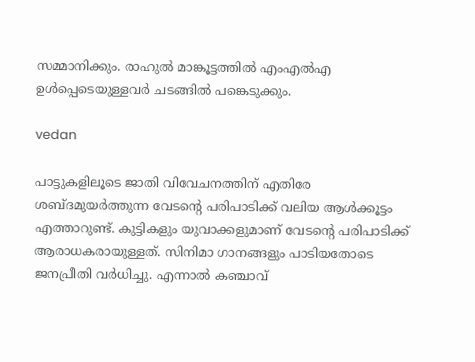സമ്മാനിക്കും. രാഹുല്‍ മാങ്കൂട്ടത്തില്‍ എംഎല്‍എ ഉള്‍പ്പെടെയുള്ളവര്‍ ചടങ്ങില്‍ പങ്കെടുക്കും.

vedan

പാട്ടുകളിലൂടെ ജാതി വിവേചനത്തിന് എതിരേ ശബ്ദമുയര്‍ത്തുന്ന വേടന്റെ പരിപാടിക്ക് വലിയ ആള്‍ക്കൂട്ടം എത്താറുണ്ട്. കുട്ടികളും യുവാക്കളുമാണ് വേടന്റെ പരിപാടിക്ക് ആരാധകരായുള്ളത്. സിനിമാ ഗാനങ്ങളും പാടിയതോടെ ജനപ്രീതി വര്‍ധിച്ചു. എന്നാല്‍ കഞ്ചാവ്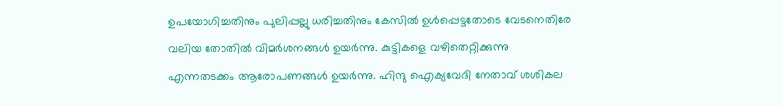ഉപയോഗിച്ചതിനും പുലിപ്പല്ലു ധരിച്ചതിനും കേസില്‍ ഉള്‍പ്പെട്ടതോടെ വേടനെതിരേ വലിയ തോതില്‍ വിമര്‍ശനങ്ങള്‍ ഉയര്‍ന്നു. കുട്ടികളെ വഴിതെറ്റിക്കുന്നു എന്നതടക്കം ആരോപണങ്ങള്‍ ഉയര്‍ന്നു. ഹിന്ദു ഐക്യവേദി നേതാവ് ശശികല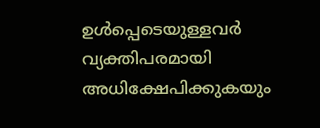ഉള്‍പ്പെടെയുള്ളവര്‍ വ്യക്തിപരമായി അധിക്ഷേപിക്കുകയും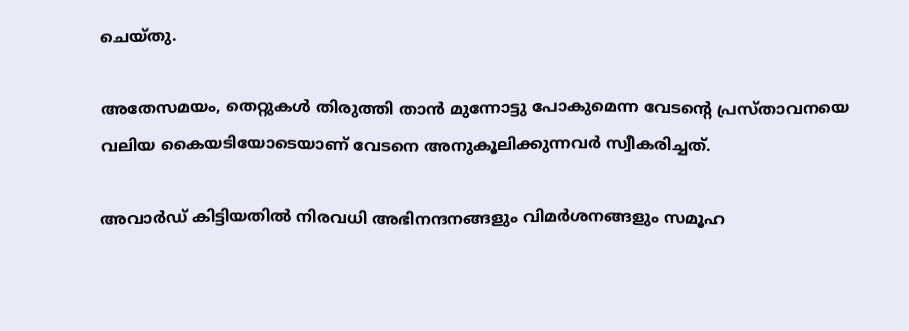ചെയ്തു.

അതേസമയം, തെറ്റുകള്‍ തിരുത്തി താന്‍ മുന്നോട്ടു പോകുമെന്ന വേടന്റെ പ്രസ്താവനയെ വലിയ കൈയടിയോടെയാണ് വേടനെ അനുകൂലിക്കുന്നവര്‍ സ്വീകരിച്ചത്.

അവാര്‍ഡ് കിട്ടിയതില്‍ നിരവധി അഭിനന്ദനങ്ങളും വിമര്‍ശനങ്ങളും സമൂഹ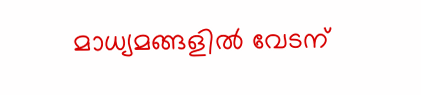മാധ്യമങ്ങളില്‍ വേടന്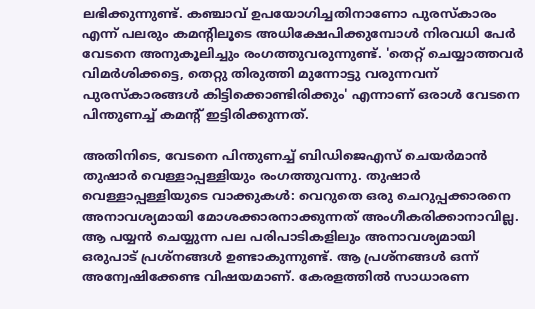ലഭിക്കുന്നുണ്ട്. കഞ്ചാവ് ഉപയോഗിച്ചതിനാണോ പുരസ്‌കാരം എന്ന് പലരും കമന്റിലൂടെ അധിക്ഷേപിക്കുമ്പോള്‍ നിരവധി പേര്‍ വേടനെ അനുകൂലിച്ചും രംഗത്തുവരുന്നുണ്ട്. 'തെറ്റ് ചെയ്യാത്തവര്‍ വിമര്‍ശിക്കട്ടെ, തെറ്റു തിരുത്തി മുന്നോട്ടു വരുന്നവന് പുരസ്‌കാരങ്ങള്‍ കിട്ടിക്കൊണ്ടിരിക്കും' എന്നാണ് ഒരാള്‍ വേടനെ പിന്തുണച്ച് കമന്റ് ഇട്ടിരിക്കുന്നത്.

അതിനിടെ, വേടനെ പിന്തുണച്ച് ബിഡിജെഎസ് ചെയര്‍മാന്‍ തുഷാര്‍ വെള്ളാപ്പള്ളിയും രംഗത്തുവന്നു. തുഷാര്‍ വെള്ളാപ്പള്ളിയുടെ വാക്കുകള്‍: വെറുതെ ഒരു ചെറുപ്പക്കാരനെ അനാവശ്യമായി മോശക്കാരനാക്കുന്നത് അംഗീകരിക്കാനാവില്ല. ആ പയ്യന്‍ ചെയ്യുന്ന പല പരിപാടികളിലും അനാവശ്യമായി ഒരുപാട് പ്രശ്‌നങ്ങള്‍ ഉണ്ടാകുന്നുണ്ട്. ആ പ്രശ്‌നങ്ങള്‍ ഒന്ന് അന്വേഷിക്കേണ്ട വിഷയമാണ്. കേരളത്തില്‍ സാധാരണ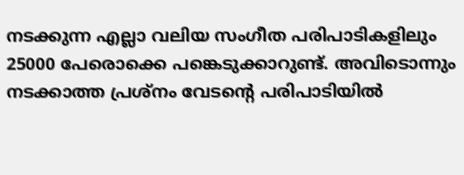നടക്കുന്ന എല്ലാ വലിയ സംഗീത പരിപാടികളിലും 25000 പേരൊക്കെ പങ്കെടുക്കാറുണ്ട്. അവിടൊന്നും നടക്കാത്ത പ്രശ്‌നം വേടന്റെ പരിപാടിയില്‍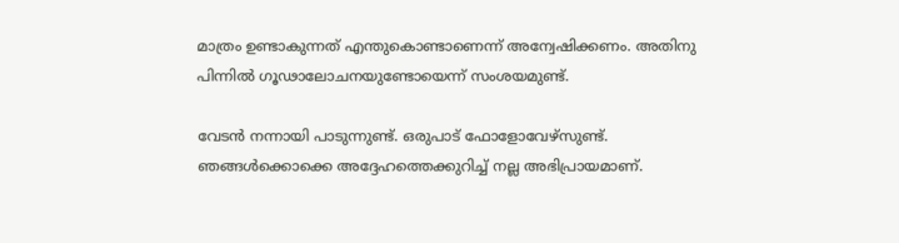മാത്രം ഉണ്ടാകുന്നത് എന്തുകൊണ്ടാണെന്ന് അന്വേഷിക്കണം. അതിനു പിന്നില്‍ ഗൂഢാലോചനയുണ്ടോയെന്ന് സംശയമുണ്ട്.

വേടന്‍ നന്നായി പാടുന്നുണ്ട്. ഒരുപാട് ഫോളോവേഴ്‌സുണ്ട്. ഞങ്ങള്‍ക്കൊക്കെ അദ്ദേഹത്തെക്കുറിച്ച് നല്ല അഭിപ്രായമാണ്.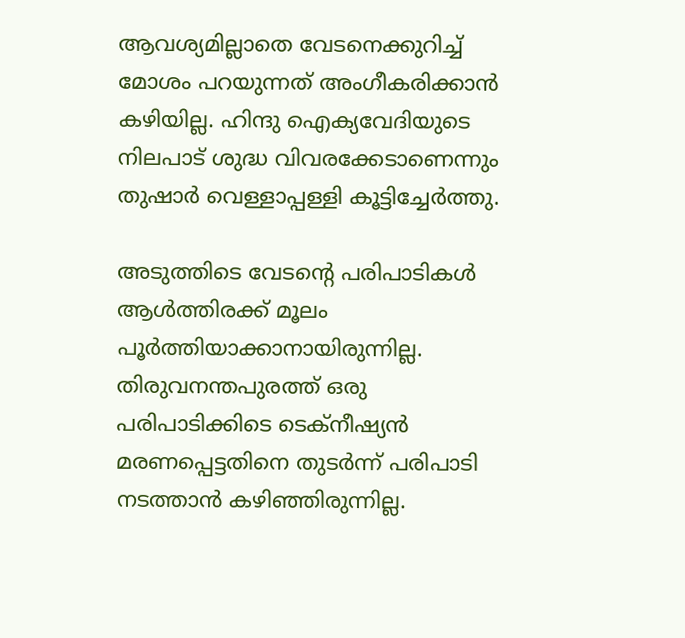ആവശ്യമില്ലാതെ വേടനെക്കുറിച്ച് മോശം പറയുന്നത് അംഗീകരിക്കാന്‍ കഴിയില്ല. ഹിന്ദു ഐക്യവേദിയുടെ നിലപാട് ശുദ്ധ വിവരക്കേടാണെന്നും തുഷാര്‍ വെള്ളാപ്പള്ളി കൂട്ടിച്ചേര്‍ത്തു.

അടുത്തിടെ വേടന്റെ പരിപാടികള്‍ ആള്‍ത്തിരക്ക് മൂലം പൂര്‍ത്തിയാക്കാനായിരുന്നില്ല. തിരുവനന്തപുരത്ത് ഒരു പരിപാടിക്കിടെ ടെക്‌നീഷ്യന്‍ മരണപ്പെട്ടതിനെ തുടര്‍ന്ന് പരിപാടി നടത്താന്‍ കഴിഞ്ഞിരുന്നില്ല.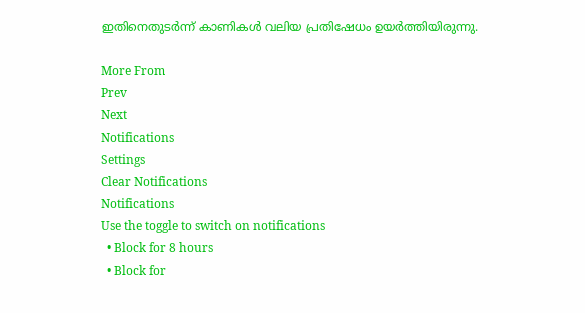ഇതിനെതുടര്‍ന്ന് കാണികള്‍ വലിയ പ്രതിഷേധം ഉയര്‍ത്തിയിരുന്നു.

More From
Prev
Next
Notifications
Settings
Clear Notifications
Notifications
Use the toggle to switch on notifications
  • Block for 8 hours
  • Block for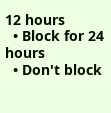12 hours
  • Block for 24 hours
  • Don't block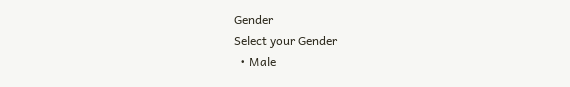Gender
Select your Gender
  • Male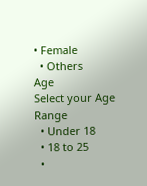• Female
  • Others
Age
Select your Age Range
  • Under 18
  • 18 to 25
  •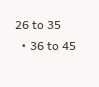26 to 35
  • 36 to 45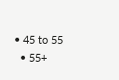• 45 to 55
  • 55+